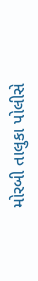મોરબી તાલુકા પોલીસે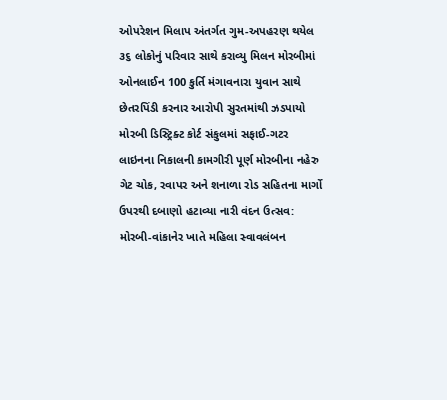ઓપરેશન મિલાપ અંતર્ગત ગુમ-અપહરણ થયેલ ૩૬ લોકોનું પરિવાર સાથે કરાવ્યુ મિલન મોરબીમાં ઓનલાઈન 100 કુર્તિ મંગાવનારા યુવાન સાથે છેતરપિંડી કરનાર આરોપી સુરતમાંથી ઝડપાયો મોરબી ડિસ્ટ્રિક્ટ કોર્ટ સંકુલમાં સફાઈ-ગટર લાઇનના નિકાલની કામગીરી પૂર્ણ મોરબીના નહેરુ ગેટ ચોક, રવાપર અને શનાળા રોડ સહિતના માર્ગો ઉપરથી દબાણો હટાવ્યા નારી વંદન ઉત્સવ: મોરબી-વાંકાનેર ખાતે મહિલા સ્વાવલંબન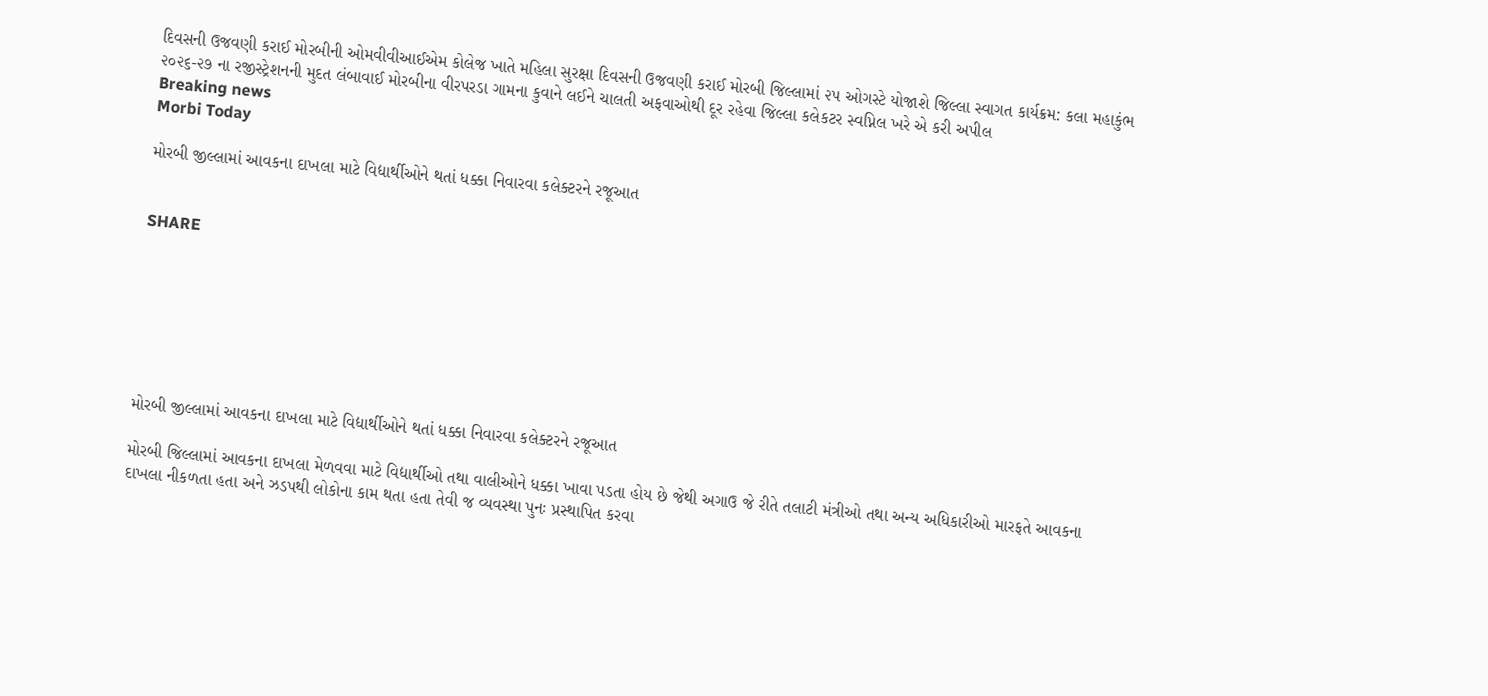દિવસની ઉજવણી કરાઈ મોરબીની ઓમવીવીઆઈએમ કોલેજ ખાતે મહિલા સુરક્ષા દિવસની ઉજવણી કરાઈ મોરબી જિલ્લામાં ૨૫ ઓગસ્ટે યોજાશે જિલ્લા સ્વાગત કાર્યક્રમ: કલા મહાકુંભ ૨૦૨૬-૨૭ ના રજીસ્ટ્રેશનની મુદત લંબાવાઈ મોરબીના વીરપરડા ગામના કુવાને લઈને ચાલતી અફવાઓથી દૂર રહેવા જિલ્લા કલેકટર સ્વપ્નિલ ખરે એ કરી અપીલ
Breaking news
Morbi Today

મોરબી જીલ્લામાં આવકના દાખલા માટે વિદ્યાર્થીઓને થતાં ધક્કા નિવારવા કલેક્ટરને રજૂઆત


SHARE







મોરબી જીલ્લામાં આવકના દાખલા માટે વિદ્યાર્થીઓને થતાં ધક્કા નિવારવા કલેક્ટરને રજૂઆત

મોરબી જિલ્લામાં આવકના દાખલા મેળવવા માટે વિદ્યાર્થીઓ તથા વાલીઓને ધક્કા ખાવા પડતા હોય છે જેથી અગાઉ જે રીતે તલાટી મંત્રીઓ તથા અન્ય અધિકારીઓ મારફતે આવકના દાખલા નીકળતા હતા અને ઝડપથી લોકોના કામ થતા હતા તેવી જ વ્યવસ્થા પુનઃ પ્રસ્થાપિત કરવા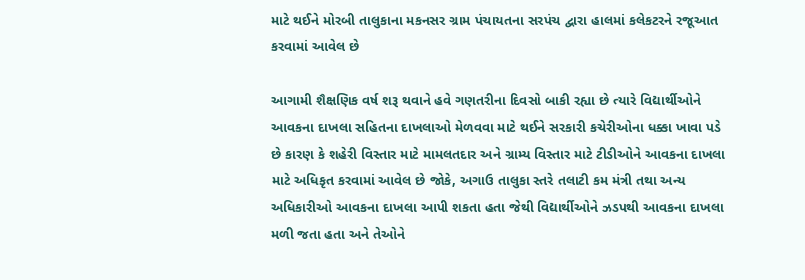માટે થઈને મોરબી તાલુકાના મકનસર ગ્રામ પંચાયતના સરપંચ દ્વારા હાલમાં કલેકટરને રજૂઆત કરવામાં આવેલ છે

આગામી શૈક્ષણિક વર્ષ શરૂ થવાને હવે ગણતરીના દિવસો બાકી રહ્યા છે ત્યારે વિદ્યાર્થીઓને આવકના દાખલા સહિતના દાખલાઓ મેળવવા માટે થઈને સરકારી કચેરીઓના ધક્કા ખાવા પડે છે કારણ કે શહેરી વિસ્તાર માટે મામલતદાર અને ગ્રામ્ય વિસ્તાર માટે ટીડીઓને આવકના દાખલા માટે અધિકૃત કરવામાં આવેલ છે જોકે, અગાઉ તાલુકા સ્તરે તલાટી કમ મંત્રી તથા અન્ય અધિકારીઓ આવકના દાખલા આપી શકતા હતા જેથી વિદ્યાર્થીઓને ઝડપથી આવકના દાખલા મળી જતા હતા અને તેઓને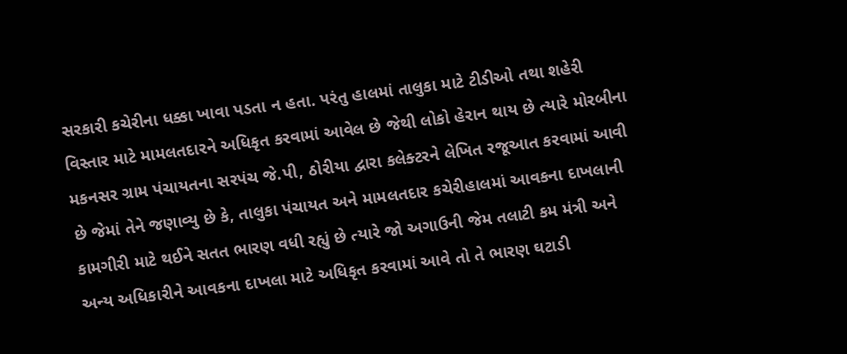સરકારી કચેરીના ધક્કા ખાવા પડતા ન હતા. પરંતુ હાલમાં તાલુકા માટે ટીડીઓ તથા શહેરી વિસ્તાર માટે મામલતદારને અધિકૃત કરવામાં આવેલ છે જેથી લોકો હેરાન થાય છે ત્યારે મોરબીના મકનસર ગ્રામ પંચાયતના સરપંચ જે.પી, ઠોરીયા દ્વારા કલેક્ટરને લેખિત રજૂઆત કરવામાં આવી છે જેમાં તેને જણાવ્યુ છે કે, તાલુકા પંચાયત અને મામલતદાર કચેરીહાલમાં આવકના દાખલાની કામગીરી માટે થઈને સતત ભારણ વધી રહ્યું છે ત્યારે જો અગાઉની જેમ તલાટી કમ મંત્રી અને અન્ય અધિકારીને આવકના દાખલા માટે અધિકૃત કરવામાં આવે તો તે ભારણ ઘટાડી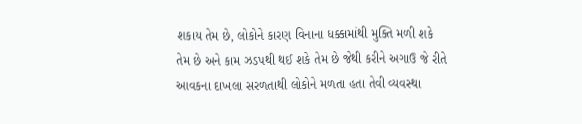શકાય તેમ છે, લોકોને કારણ વિનાના ધક્કામાંથી મુક્તિ મળી શકે તેમ છે અને કામ ઝડપથી થઈ શકે તેમ છે જેથી કરીને અગાઉ જે રીતે આવકના દાખલા સરળતાથી લોકોને મળતા હતા તેવી વ્યવસ્થા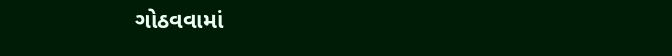ગોઠવવામાં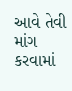આવે તેવી માંગ કરવામાં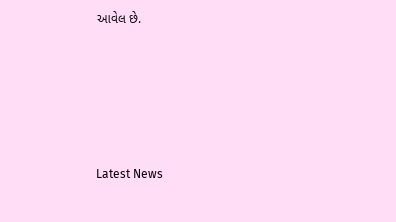આવેલ છે.






Latest News